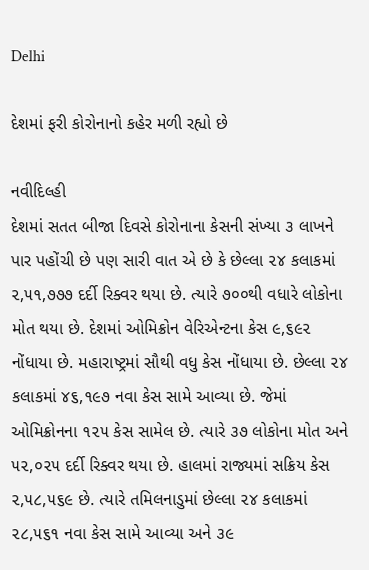Delhi

દેશમાં ફરી કોરોનાનો કહેર મળી રહ્યો છે

નવીદિલ્હી
દેશમાં સતત બીજા દિવસે કોરોનાના કેસની સંખ્યા ૩ લાખને પાર પહોંચી છે પણ સારી વાત એ છે કે છેલ્લા ૨૪ કલાકમાં ૨,૫૧,૭૭૭ દર્દી રિક્વર થયા છે. ત્યારે ૭૦૦થી વધારે લોકોના મોત થયા છે. દેશમાં ઓમિક્રોન વેરિએન્ટના કેસ ૯,૬૯૨ નોંધાયા છે. મહારાષ્ટ્રમાં સૌથી વધુ કેસ નોંધાયા છે. છેલ્લા ૨૪ કલાકમાં ૪૬,૧૯૭ નવા કેસ સામે આવ્યા છે. જેમાં ઓમિક્રોનના ૧૨૫ કેસ સામેલ છે. ત્યારે ૩૭ લોકોના મોત અને ૫૨,૦૨૫ દર્દી રિક્વર થયા છે. હાલમાં રાજ્યમાં સક્રિય કેસ ૨,૫૮,૫૬૯ છે. ત્યારે તમિલનાડુમાં છેલ્લા ૨૪ કલાકમાં ૨૮,૫૬૧ નવા કેસ સામે આવ્યા અને ૩૯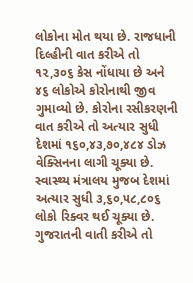લોકોના મોત થયા છે. રાજધાની દિલ્હીની વાત કરીએ તો ૧૨,૩૦૬ કેસ નોંધાયા છે અને ૪૬ લોકોએ કોરોનાથી જીવ ગુમાવ્યો છે. કોરોના રસીકરણની વાત કરીએ તો અત્યાર સુધી દેશમાં ૧૬૦,૪૩,૭૦,૪૮૪ ડોઝ વેક્સિનના લાગી ચૂક્યા છે. સ્વાસ્થ્ય મંત્રાલય મુજબ દેશમાં અત્યાર સુધી ૩,૬૦,૫૮,૮૦૬ લોકો રિક્વર થઈ ચૂક્યા છે. ગુજરાતની વાતી કરીએ તો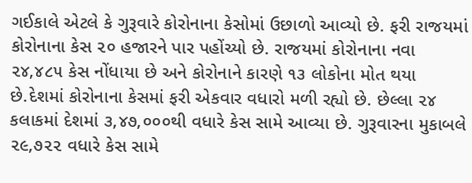ગઈકાલે એટલે કે ગુરૂવારે કોરોનાના કેસોમાં ઉછાળો આવ્યો છે. ફરી રાજયમાં કોરોનાના કેસ ૨૦ હજારને પાર પહોંચ્યો છે. રાજયમાં કોરોનાના નવા ૨૪,૪૮૫ કેસ નોંધાયા છે અને કોરોનાને કારણે ૧૩ લોકોના મોત થયા છે.દેશમાં કોરોનાના કેસમાં ફરી એકવાર વધારો મળી રહ્યો છે. છેલ્લા ૨૪ કલાકમાં દેશમાં ૩,૪૭,૦૦૦થી વધારે કેસ સામે આવ્યા છે. ગુરૂવારના મુકાબલે ૨૯,૭૨૨ વધારે કેસ સામે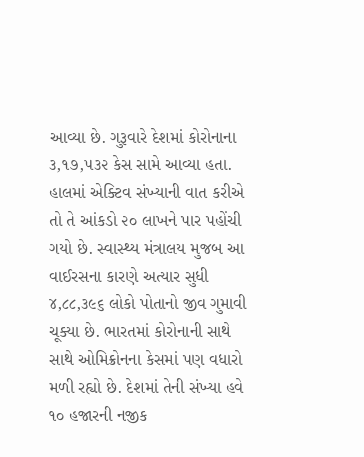આવ્યા છે. ગુરૂવારે દેશમાં કોરોનાના ૩,૧૭,૫૩૨ કેસ સામે આવ્યા હતા. હાલમાં એક્ટિવ સંખ્યાની વાત કરીએ તો તે આંકડો ૨૦ લાખને પાર પહોંચી ગયો છે. સ્વાસ્થ્ય મંત્રાલય મુજબ આ વાઈરસના કારણે અત્યાર સુધી ૪,૮૮,૩૯૬ લોકો પોતાનો જીવ ગુમાવી ચૂક્યા છે. ભારતમાં કોરોનાની સાથે સાથે ઓમિક્રોનના કેસમાં પણ વધારો મળી રહ્યો છે. દેશમાં તેની સંખ્યા હવે ૧૦ હજારની નજીક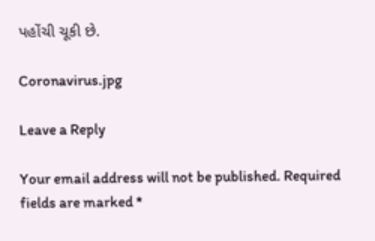પહોંચી ચૂકી છે.

Coronavirus.jpg

Leave a Reply

Your email address will not be published. Required fields are marked *